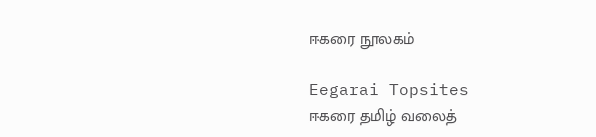ஈகரை நூலகம்

Eegarai Topsites
ஈகரை தமிழ் வலைத்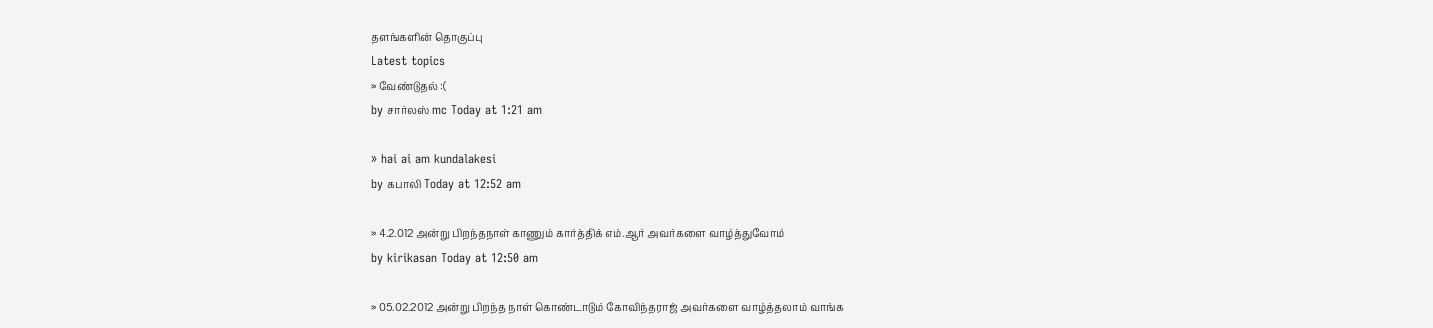தளங்களின் தொகுப்பு
Latest topics
» வேண்டுதல் :(
by சார்லஸ் mc Today at 1:21 am

» hai ai am kundalakesi
by கபாலி Today at 12:52 am

» 4.2.012 அன்று பிறந்தநாள் காணும் கார்த்திக் எம்.ஆர் அவர்களை வாழ்த்துவோம்
by kirikasan Today at 12:50 am

» 05.02.2012 அன்று பிறந்த நாள் கொண்டாடும் கோவிந்தராஜ் அவர்களை வாழ்த்தலாம் வாங்க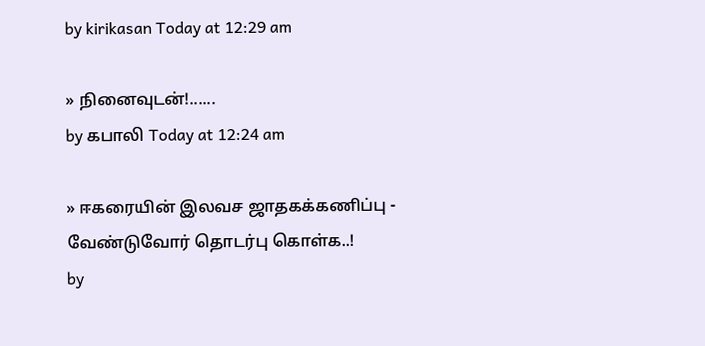by kirikasan Today at 12:29 am

» நினைவுடன்!......
by கபாலி Today at 12:24 am

» ஈகரையின் இலவச ஜாதகக்கணிப்பு - வேண்டுவோர் தொடர்பு கொள்க..!
by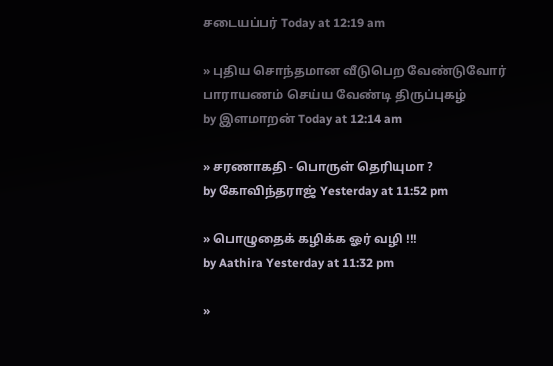சடையப்பர் Today at 12:19 am

» புதிய சொந்தமான வீடுபெற வேண்டுவோர் பாராயணம் செய்ய வேண்டி திருப்புகழ்
by இளமாறன் Today at 12:14 am

» சரணாகதி - பொருள் தெரியுமா ?
by கோவிந்தராஜ் Yesterday at 11:52 pm

» பொழுதைக் கழிக்க ஓர் வழி !!!
by Aathira Yesterday at 11:32 pm

»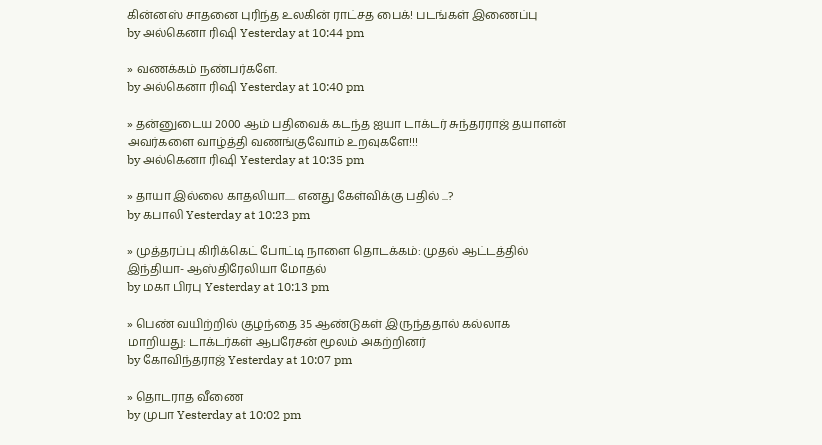கின்னஸ் சாதனை புரிந்த உலகின் ராட்சத பைக்! படங்கள் இணைப்பு
by அல்கெனா ரிஷி Yesterday at 10:44 pm

» வணக்கம் நண்பர்களே.
by அல்கெனா ரிஷி Yesterday at 10:40 pm

» தன்னுடைய 2000 ஆம் பதிவைக் கடந்த ஐயா டாக்டர் சுந்தரராஜ் தயாளன் அவர்களை வாழ்த்தி வணங்குவோம் உறவுகளே!!!
by அல்கெனா ரிஷி Yesterday at 10:35 pm

» தாயா இல்லை காதலியா..... எனது கேள்விக்கு பதில் ...?
by கபாலி Yesterday at 10:23 pm

» முத்தரப்பு கிரிக்கெட் போட்டி நாளை தொடக்கம்: முதல் ஆட்டத்தில் இந்தியா- ஆஸ்திரேலியா மோதல்
by மகா பிரபு Yesterday at 10:13 pm

» பெண் வயிற்றில் குழந்தை 35 ஆண்டுகள் இருந்ததால் கல்லாக மாறியது: டாக்டர்கள் ஆபரேசன் மூலம் அகற்றினர்
by கோவிந்தராஜ் Yesterday at 10:07 pm

» தொடராத வீணை
by முபா Yesterday at 10:02 pm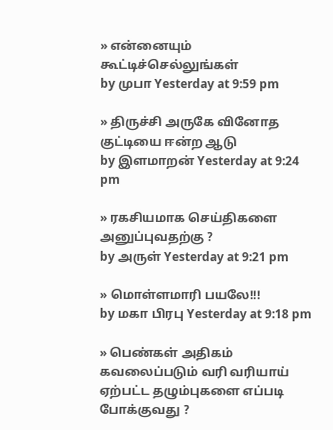» என்னையும் கூட்டிச்செல்லுங்கள்
by முபா Yesterday at 9:59 pm

» திருச்சி அருகே வினோத குட்டியை ஈன்ற ஆடு
by இளமாறன் Yesterday at 9:24 pm

» ரகசியமாக செய்திகளை அனுப்புவதற்கு ?
by அருள் Yesterday at 9:21 pm

» மொள்ளமாரி பயலே!!!
by மகா பிரபு Yesterday at 9:18 pm

» பெண்கள் அதிகம் கவலைப்படும் வரி வரியாய் ஏற்பட்ட தழும்புகளை எப்படி போக்குவது ?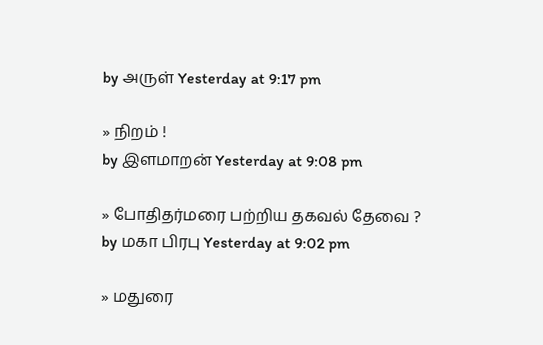by அருள் Yesterday at 9:17 pm

» நிறம் !
by இளமாறன் Yesterday at 9:08 pm

» போதிதர்மரை பற்றிய தகவல் தேவை ?
by மகா பிரபு Yesterday at 9:02 pm

» மதுரை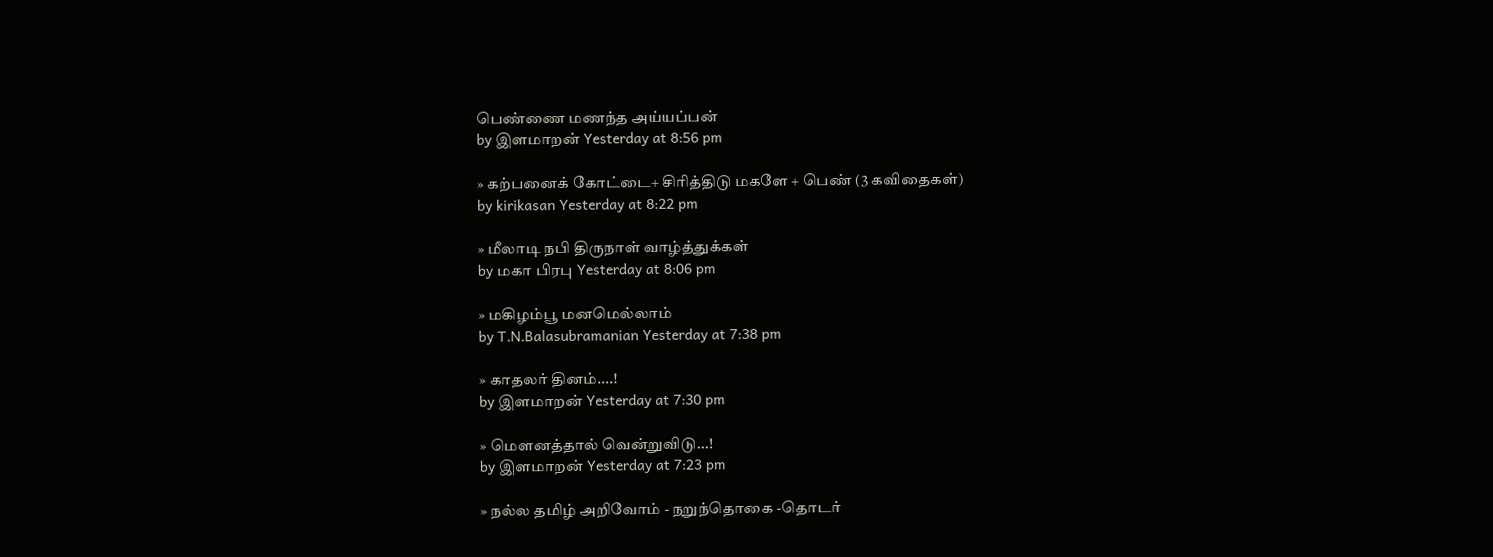பெண்ணை மணந்த அய்யப்பன்
by இளமாறன் Yesterday at 8:56 pm

» கற்பனைக் கோட்டை+ சிரித்திடு மகளே + பெண் (3 கவிதைகள்)
by kirikasan Yesterday at 8:22 pm

» மீலாடி நபி திருநாள் வாழ்த்துக்கள்
by மகா பிரபு Yesterday at 8:06 pm

» மகிழம்பூ மனமெல்லாம்
by T.N.Balasubramanian Yesterday at 7:38 pm

» காதலர் தினம்....!
by இளமாறன் Yesterday at 7:30 pm

» மௌனத்தால் வென்றுவிடு...!
by இளமாறன் Yesterday at 7:23 pm

» நல்ல தமிழ் அறிவோம் - நறுந்தொகை -தொடர்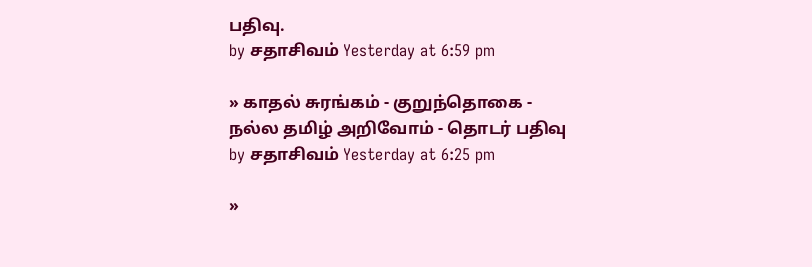பதிவு.
by சதாசிவம் Yesterday at 6:59 pm

» காதல் சுரங்கம் - குறுந்தொகை - நல்ல தமிழ் அறிவோம் - தொடர் பதிவு
by சதாசிவம் Yesterday at 6:25 pm

»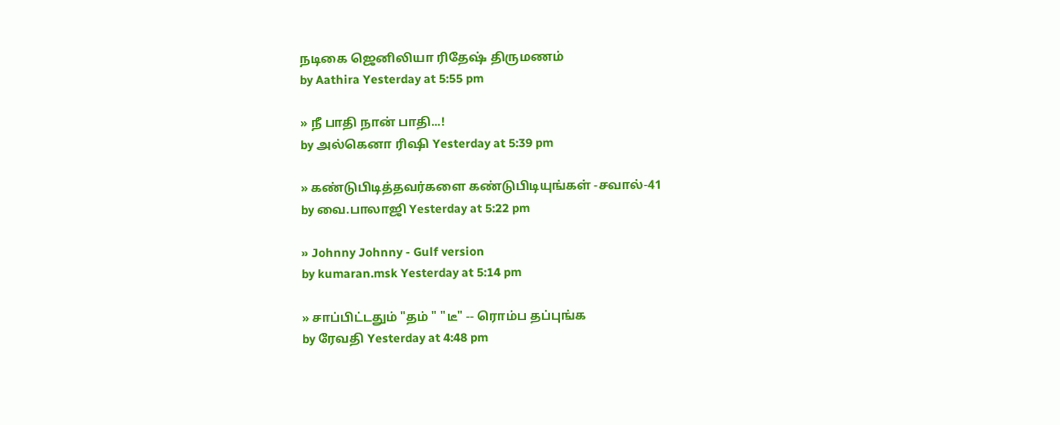நடிகை ஜெனிலியா ரிதேஷ் திருமணம்
by Aathira Yesterday at 5:55 pm

» நீ பாதி நான் பாதி...!
by அல்கெனா ரிஷி Yesterday at 5:39 pm

» கண்டுபிடித்தவர்களை கண்டுபிடியுங்கள் -சவால்-41
by வை.பாலாஜி Yesterday at 5:22 pm

» Johnny Johnny - Gulf version
by kumaran.msk Yesterday at 5:14 pm

» சாப்பிட்டதும் "தம் " "டீ" -- ரொம்ப தப்புங்க
by ரேவதி Yesterday at 4:48 pm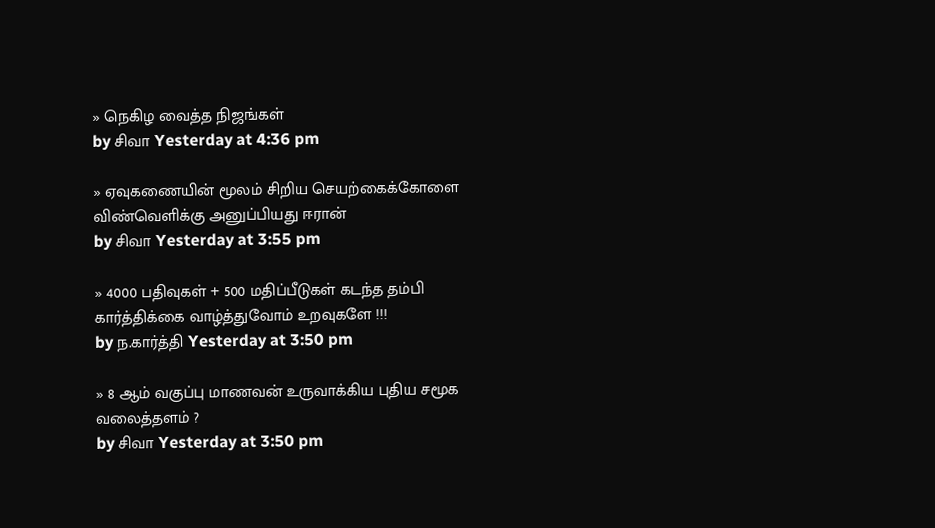» நெகிழ வைத்த நிஜங்கள்
by சிவா Yesterday at 4:36 pm

» ஏவுகணையின் மூலம் சிறிய செயற்கைக்கோளை விண்வெளிக்கு அனுப்பியது ஈரான்
by சிவா Yesterday at 3:55 pm

» 4000 பதிவுகள் + 500 மதிப்பீடுகள் கடந்த தம்பி கார்த்திக்கை வாழ்த்துவோம் உறவுகளே !!!
by ந.கார்த்தி Yesterday at 3:50 pm

» 8 ஆம் வகுப்பு மாணவன் உருவாக்கிய புதிய சமூக வலைத்தளம் ?
by சிவா Yesterday at 3:50 pm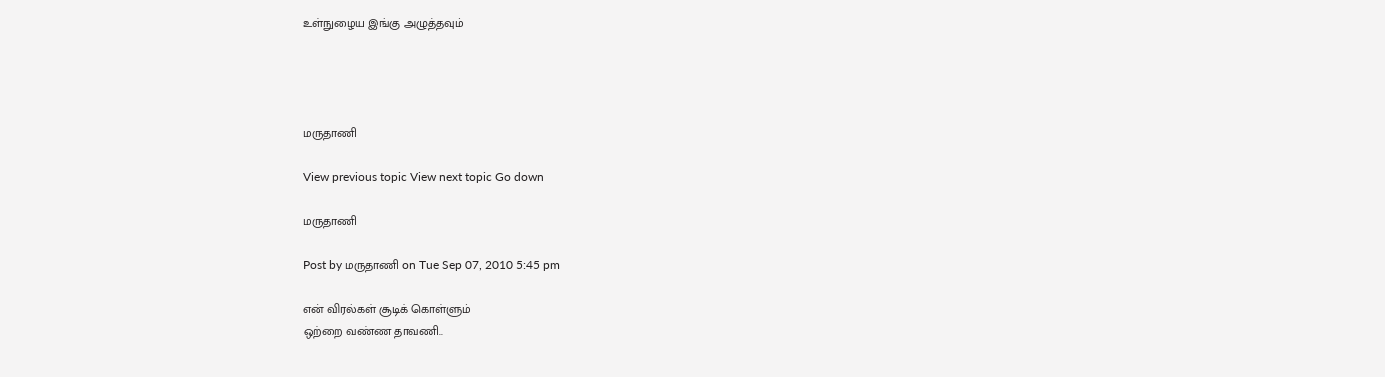உள்நுழைய இங்கு அழுத்தவும்




மருதாணி

View previous topic View next topic Go down

மருதாணி

Post by மருதாணி on Tue Sep 07, 2010 5:45 pm

என் விரல்கள் சூடிக் கொள்ளும்
ஒற்றை வண்ண தாவணி..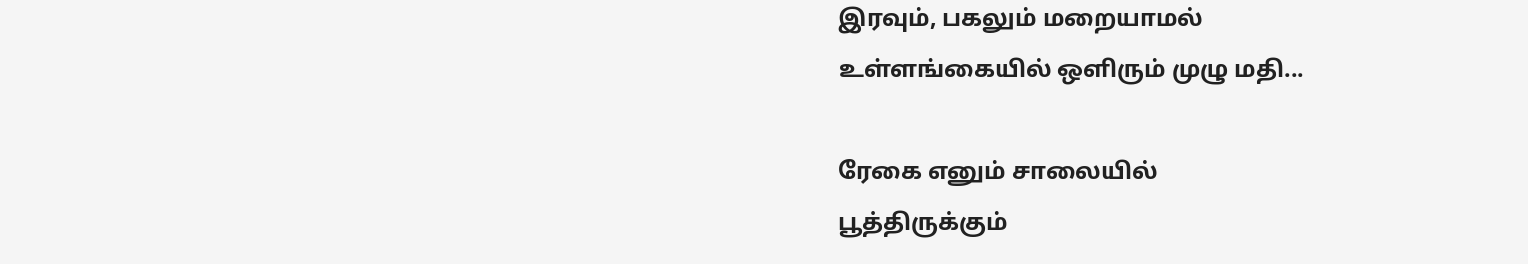இரவும், பகலும் மறையாமல்
உள்ளங்கையில் ஒளிரும் முழு மதி...

ரேகை எனும் சாலையில்
பூத்திருக்கும்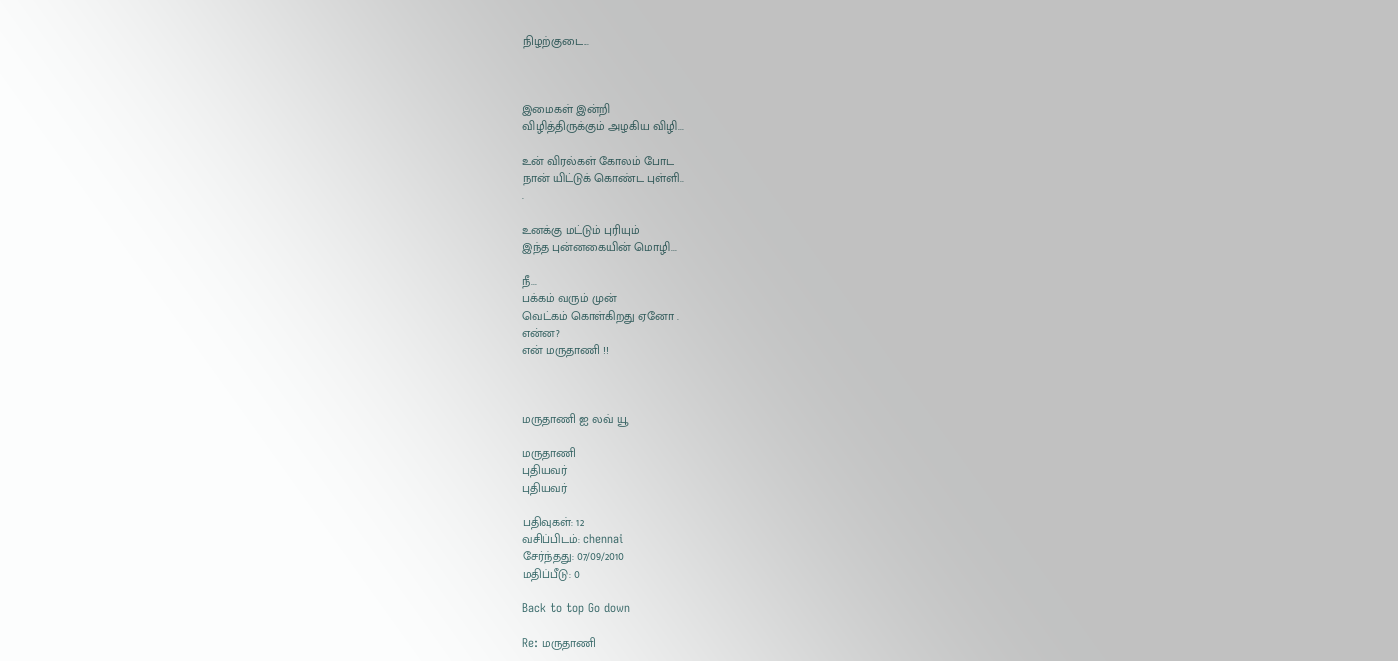நிழற்குடை...



இமைகள் இன்றி
விழித்திருக்கும் அழகிய விழி...

உன் விரல்கள் கோலம் போட
நான் யிட்டுக் கொண்ட புள்ளி..
.

உனக்கு மட்டும் புரியும்
இந்த புன்னகையின் மொழி...

நீ...
பக்கம் வரும் முன்
வெட்கம் கொள்கிறது ஏனோ .
என்ன?
என் மருதாணி !!



மருதாணி ஐ லவ் யூ

மருதாணி
புதியவர்
புதியவர்

பதிவுகள்: 12
வசிப்பிடம்: chennai
சேர்ந்தது: 07/09/2010
மதிப்பீடு: 0

Back to top Go down

Re: மருதாணி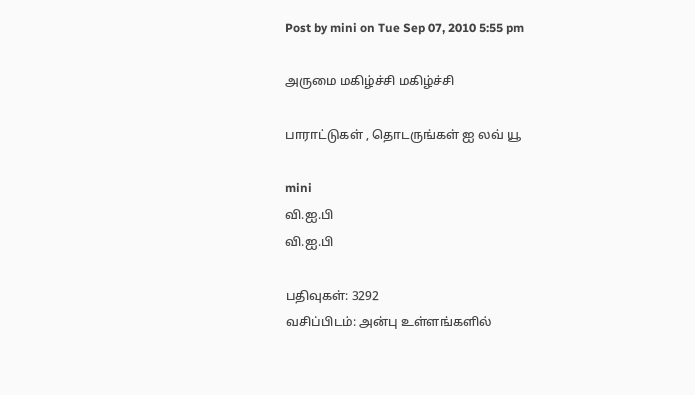Post by mini on Tue Sep 07, 2010 5:55 pm

அருமை மகிழ்ச்சி மகிழ்ச்சி

பாராட்டுகள் , தொடருங்கள் ஐ லவ் யூ

mini
வி.ஐ.பி
வி.ஐ.பி

பதிவுகள்: 3292
வசிப்பிடம்: அன்பு உள்ளங்களில்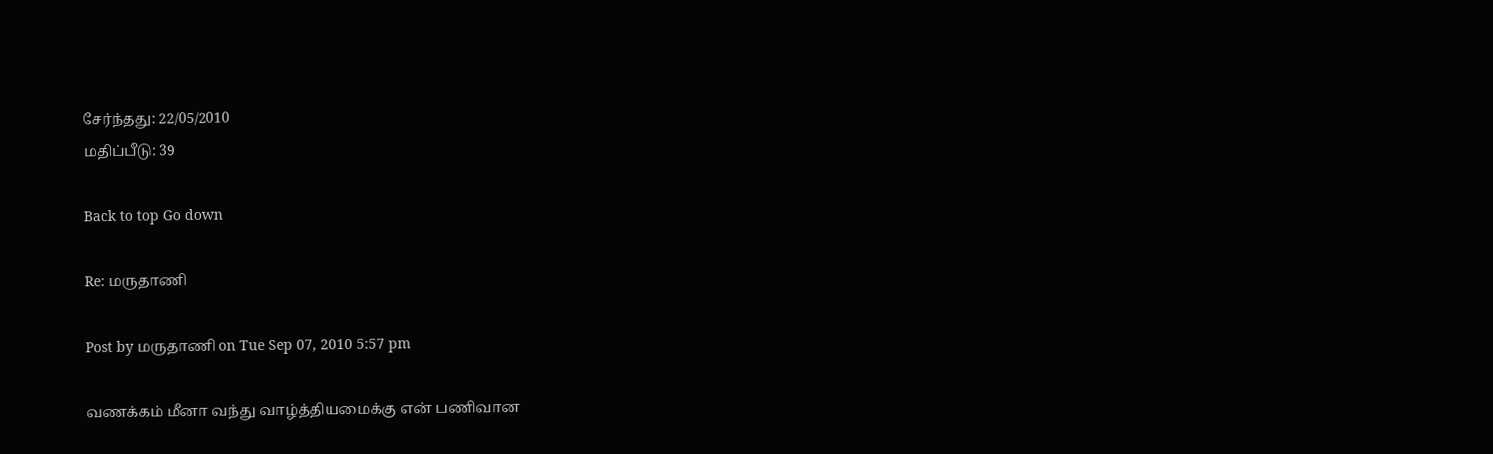சேர்ந்தது: 22/05/2010
மதிப்பீடு: 39

Back to top Go down

Re: மருதாணி

Post by மருதாணி on Tue Sep 07, 2010 5:57 pm

வணக்கம் மீனா வந்து வாழ்த்தியமைக்கு என் பணிவான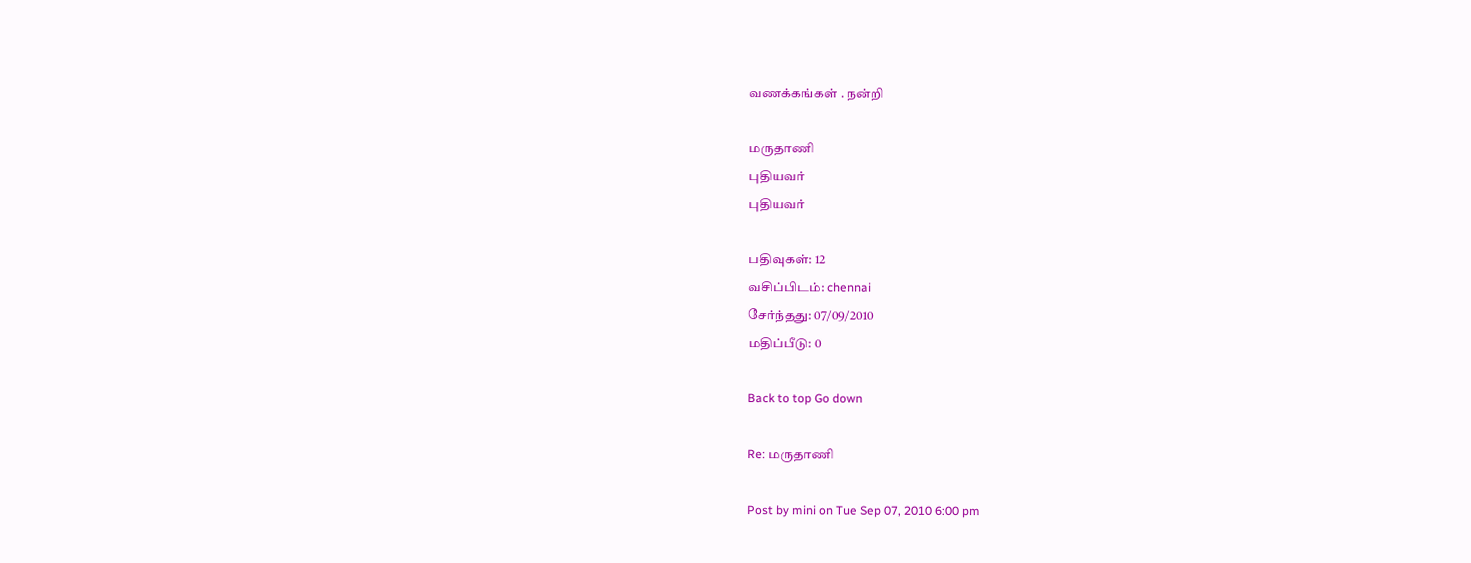வணக்கங்கள் . நன்றி

மருதாணி
புதியவர்
புதியவர்

பதிவுகள்: 12
வசிப்பிடம்: chennai
சேர்ந்தது: 07/09/2010
மதிப்பீடு: 0

Back to top Go down

Re: மருதாணி

Post by mini on Tue Sep 07, 2010 6:00 pm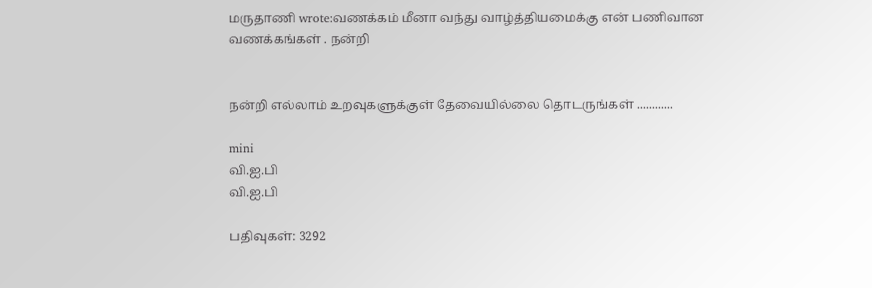மருதாணி wrote:வணக்கம் மீனா வந்து வாழ்த்தியமைக்கு என் பணிவான வணக்கங்கள் . நன்றி


நன்றி எல்லாம் உறவுகளுக்குள் தேவையில்லை தொடருங்கள் ............

mini
வி.ஐ.பி
வி.ஐ.பி

பதிவுகள்: 3292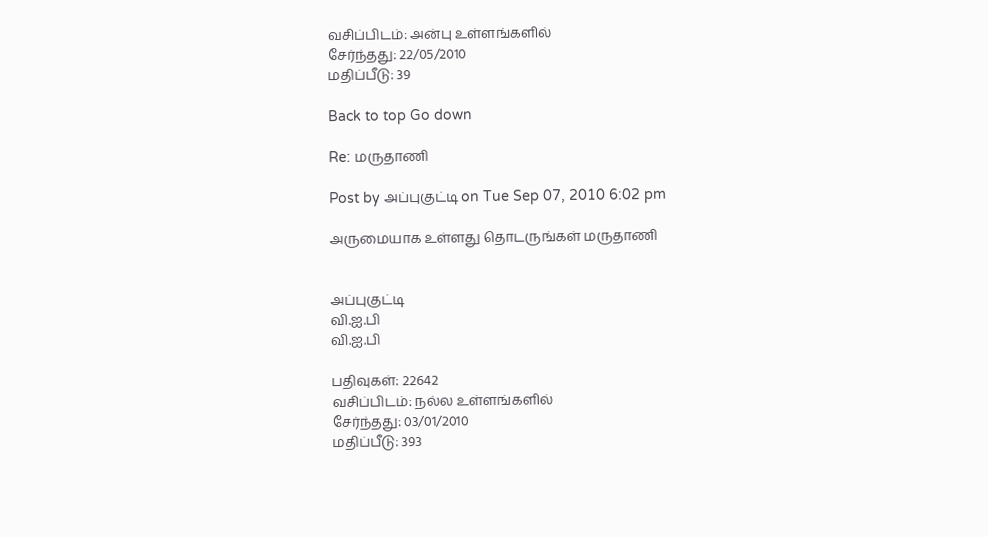வசிப்பிடம்: அன்பு உள்ளங்களில்
சேர்ந்தது: 22/05/2010
மதிப்பீடு: 39

Back to top Go down

Re: மருதாணி

Post by அப்புகுட்டி on Tue Sep 07, 2010 6:02 pm

அருமையாக உள்ளது தொடருங்கள் மருதாணி


அப்புகுட்டி
வி.ஐ.பி
வி.ஐ.பி

பதிவுகள்: 22642
வசிப்பிடம்: நல்ல உள்ளங்களில்
சேர்ந்தது: 03/01/2010
மதிப்பீடு: 393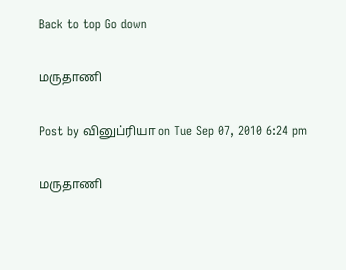Back to top Go down

மருதாணி

Post by வினுப்ரியா on Tue Sep 07, 2010 6:24 pm

மருதாணி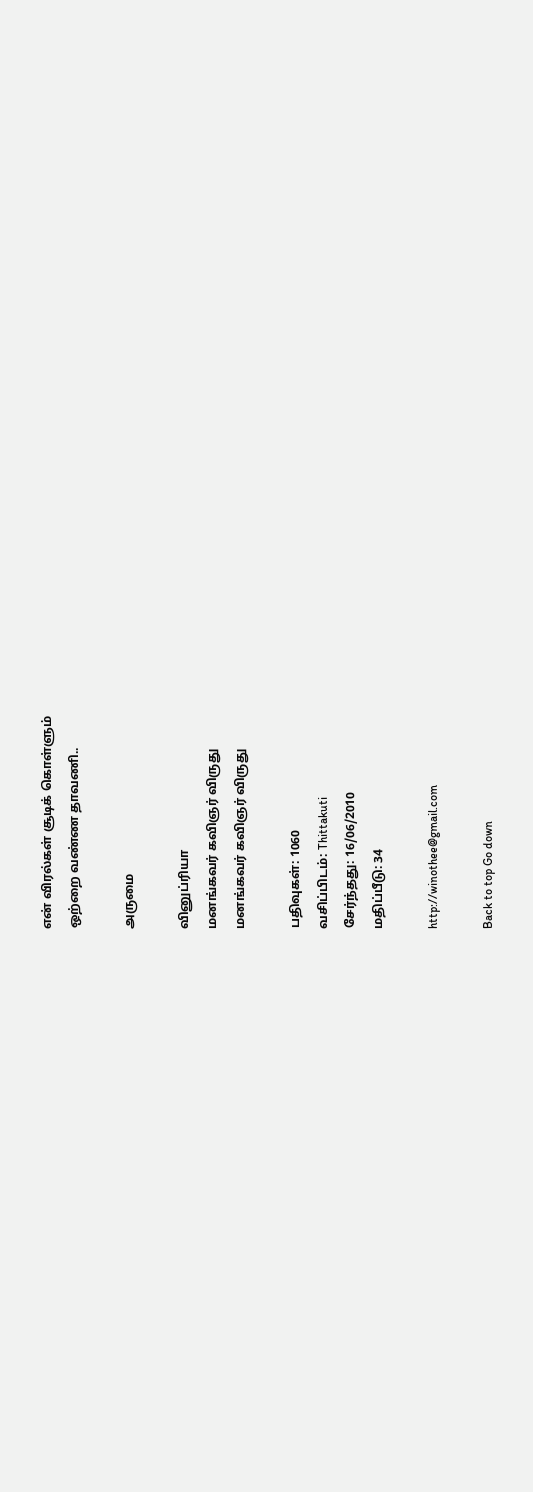என் விரல்கள் சூடிக் கொள்ளும்
ஒற்றை வண்ண தாவணி..

அருமை

வினுப்ரியா
மனங்கவர் கவிஞர் விருது
மனங்கவர் கவிஞர் விருது

பதிவுகள்: 1060
வசிப்பிடம்: Thittakuti
சேர்ந்தது: 16/06/2010
மதிப்பீடு: 34

http://winothee@gmail.com

Back to top Go down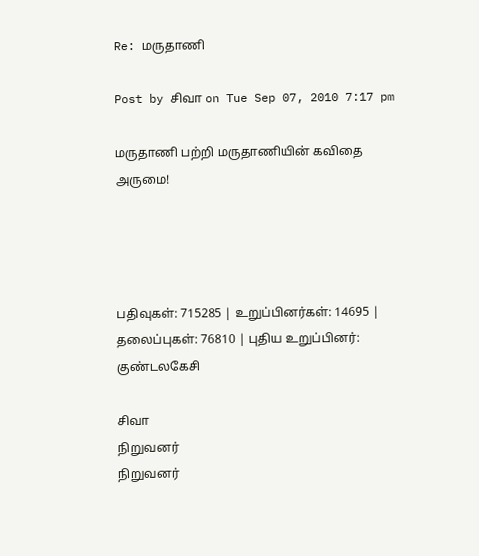Re: மருதாணி

Post by சிவா on Tue Sep 07, 2010 7:17 pm

மருதாணி பற்றி மருதாணியின் கவிதை அருமை!




பதிவுகள்: 715285 | உறுப்பினர்கள்: 14695 | தலைப்புகள்: 76810 | புதிய உறுப்பினர்: குண்டலகேசி

சிவா
நிறுவனர்
நிறுவனர்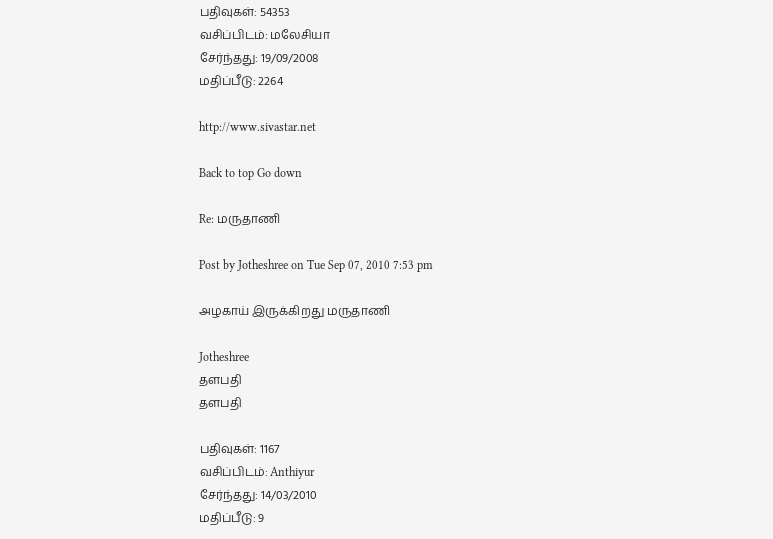பதிவுகள்: 54353
வசிப்பிடம்: மலேசியா
சேர்ந்தது: 19/09/2008
மதிப்பீடு: 2264

http://www.sivastar.net

Back to top Go down

Re: மருதாணி

Post by Jotheshree on Tue Sep 07, 2010 7:53 pm

அழகாய் இருக்கிறது மருதாணி

Jotheshree
தளபதி
தளபதி

பதிவுகள்: 1167
வசிப்பிடம்: Anthiyur
சேர்ந்தது: 14/03/2010
மதிப்பீடு: 9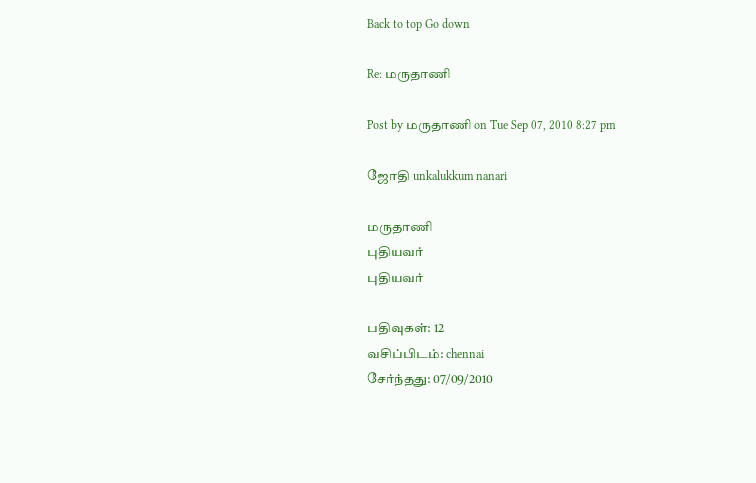Back to top Go down

Re: மருதாணி

Post by மருதாணி on Tue Sep 07, 2010 8:27 pm

ஜோதி unkalukkum nanari

மருதாணி
புதியவர்
புதியவர்

பதிவுகள்: 12
வசிப்பிடம்: chennai
சேர்ந்தது: 07/09/2010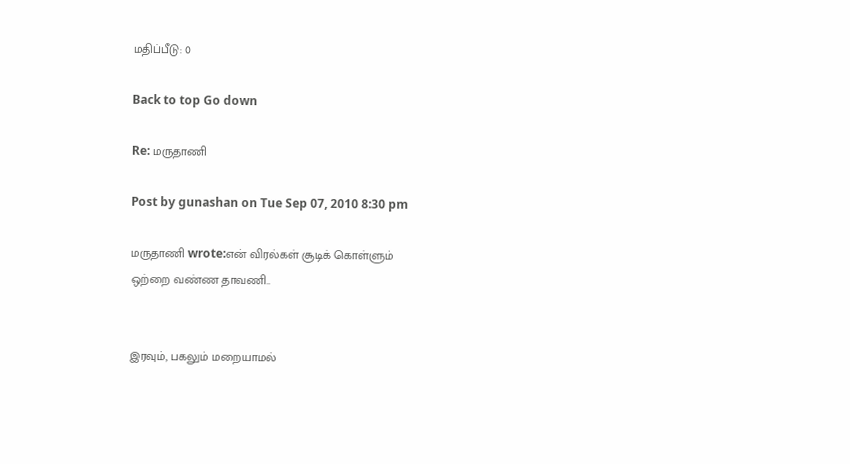மதிப்பீடு: 0

Back to top Go down

Re: மருதாணி

Post by gunashan on Tue Sep 07, 2010 8:30 pm

மருதாணி wrote:என் விரல்கள் சூடிக் கொள்ளும்
ஒற்றை வண்ண தாவணி..


இரவும், பகலும் மறையாமல்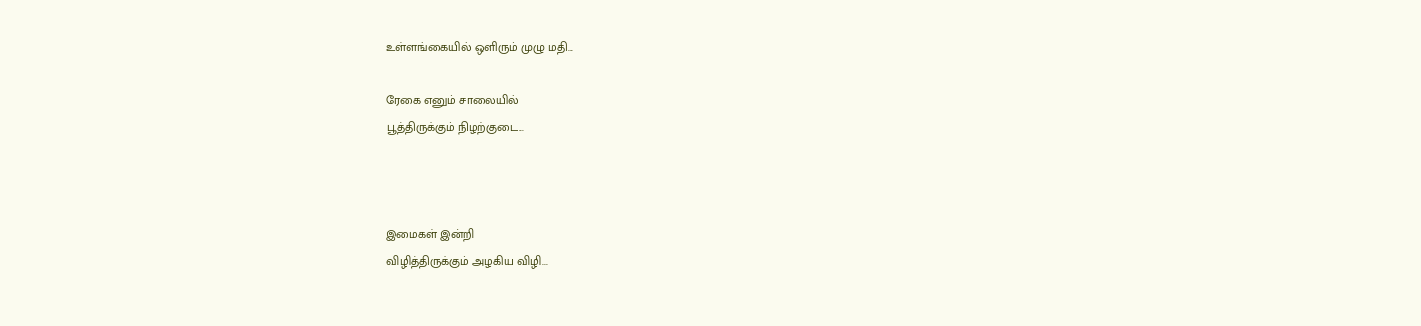உள்ளங்கையில் ஒளிரும் முழு மதி...

ரேகை எனும் சாலையில்
பூத்திருக்கும் நிழற்குடை...



இமைகள் இன்றி
விழித்திருக்கும் அழகிய விழி...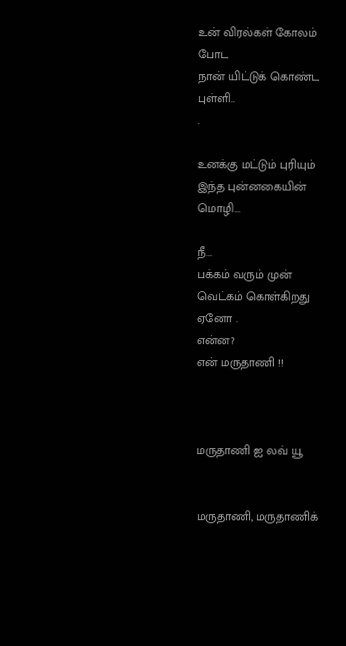உன் விரல்கள் கோலம் போட
நான் யிட்டுக் கொண்ட புள்ளி..
.

உனக்கு மட்டும் புரியும்
இந்த புன்னகையின் மொழி...

நீ...
பக்கம் வரும் முன்
வெட்கம் கொள்கிறது ஏனோ .
என்ன?
என் மருதாணி !!



மருதாணி ஐ லவ் யூ


மருதாணி, மருதாணிக்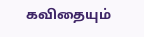கவிதையும்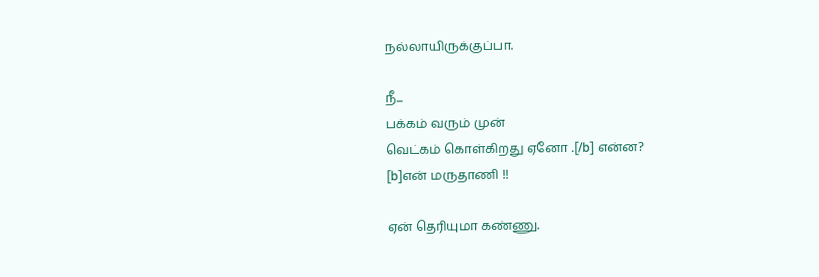நல்லாயிருக்குப்பா.

நீ...
பக்கம் வரும் முன்
வெட்கம் கொள்கிறது ஏனோ .[/b] என்ன?
[b]என் மருதாணி !!

ஏன் தெரியுமா கண்ணு.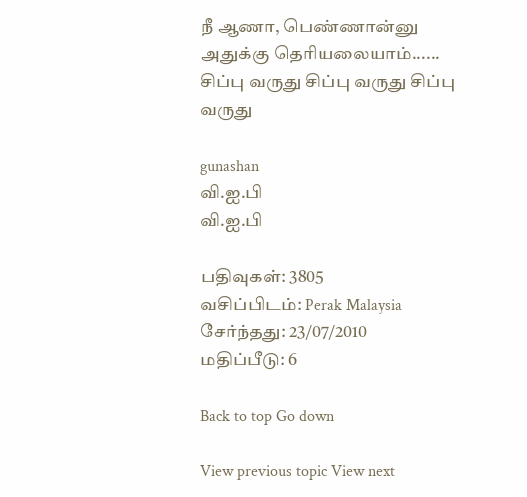நீ ஆணா, பெண்ணான்னு அதுக்கு தெரியலையாம்...... சிப்பு வருது சிப்பு வருது சிப்பு வருது

gunashan
வி.ஐ.பி
வி.ஐ.பி

பதிவுகள்: 3805
வசிப்பிடம்: Perak Malaysia
சேர்ந்தது: 23/07/2010
மதிப்பீடு: 6

Back to top Go down

View previous topic View next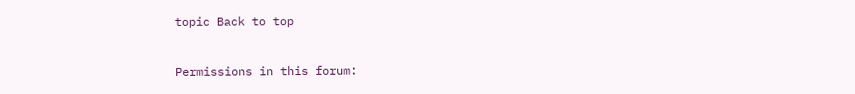topic Back to top


Permissions in this forum: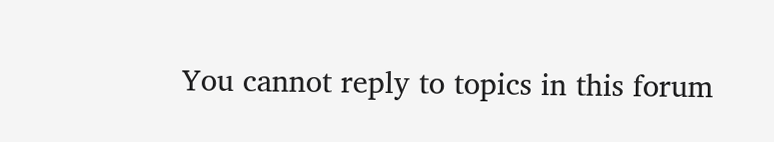You cannot reply to topics in this forum